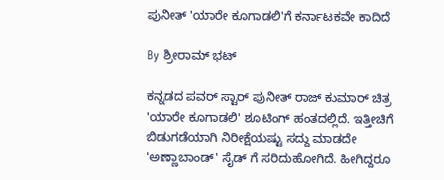ಪುನೀತ್ 'ಯಾರೇ ಕೂಗಾಡಲಿ'ಗೆ ಕರ್ನಾಟಕವೇ ಕಾದಿದೆ

By ಶ್ರೀರಾಮ್ ಭಟ್

ಕನ್ನಡದ ಪವರ್ ಸ್ಟಾರ್ ಪುನೀತ್ ರಾಜ್ ಕುಮಾರ್ ಚಿತ್ರ 'ಯಾರೇ ಕೂಗಾಡಲಿ' ಶೂಟಿಂಗ್ ಹಂತದಲ್ಲಿದೆ. ಇತ್ತೀಚಿಗೆ ಬಿಡುಗಡೆಯಾಗಿ ನಿರೀಕ್ಷೆಯಷ್ಟು ಸದ್ದು ಮಾಡದೇ 'ಅಣ್ಣಾಬಾಂಡ್' ಸೈಡ್ ಗೆ ಸರಿದುಹೋಗಿದೆ. ಹೀಗಿದ್ದರೂ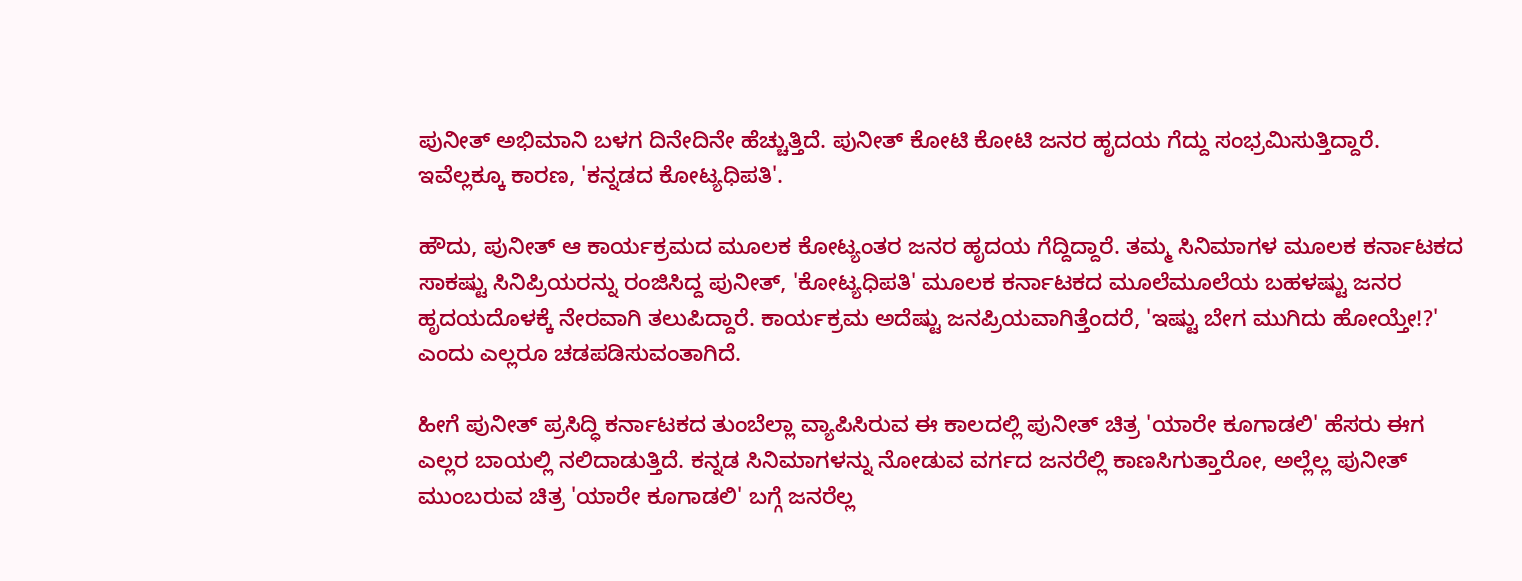ಪುನೀತ್ ಅಭಿಮಾನಿ ಬಳಗ ದಿನೇದಿನೇ ಹೆಚ್ಚುತ್ತಿದೆ. ಪುನೀತ್ ಕೋಟಿ ಕೋಟಿ ಜನರ ಹೃದಯ ಗೆದ್ದು ಸಂಭ್ರಮಿಸುತ್ತಿದ್ದಾರೆ. ಇವೆಲ್ಲಕ್ಕೂ ಕಾರಣ, 'ಕನ್ನಡದ ಕೋಟ್ಯಧಿಪತಿ'.

ಹೌದು, ಪುನೀತ್ ಆ ಕಾರ್ಯಕ್ರಮದ ಮೂಲಕ ಕೋಟ್ಯಂತರ ಜನರ ಹೃದಯ ಗೆದ್ದಿದ್ದಾರೆ. ತಮ್ಮ ಸಿನಿಮಾಗಳ ಮೂಲಕ ಕರ್ನಾಟಕದ ಸಾಕಷ್ಟು ಸಿನಿಪ್ರಿಯರನ್ನು ರಂಜಿಸಿದ್ದ ಪುನೀತ್, 'ಕೋಟ್ಯಧಿಪತಿ' ಮೂಲಕ ಕರ್ನಾಟಕದ ಮೂಲೆಮೂಲೆಯ ಬಹಳಷ್ಟು ಜನರ ಹೃದಯದೊಳಕ್ಕೆ ನೇರವಾಗಿ ತಲುಪಿದ್ದಾರೆ. ಕಾರ್ಯಕ್ರಮ ಅದೆಷ್ಟು ಜನಪ್ರಿಯವಾಗಿತ್ತೆಂದರೆ, 'ಇಷ್ಟು ಬೇಗ ಮುಗಿದು ಹೋಯ್ತೇ!?' ಎಂದು ಎಲ್ಲರೂ ಚಡಪಡಿಸುವಂತಾಗಿದೆ.

ಹೀಗೆ ಪುನೀತ್ ಪ್ರಸಿದ್ಧಿ ಕರ್ನಾಟಕದ ತುಂಬೆಲ್ಲಾ ವ್ಯಾಪಿಸಿರುವ ಈ ಕಾಲದಲ್ಲಿ ಪುನೀತ್ ಚಿತ್ರ 'ಯಾರೇ ಕೂಗಾಡಲಿ' ಹೆಸರು ಈಗ ಎಲ್ಲರ ಬಾಯಲ್ಲಿ ನಲಿದಾಡುತ್ತಿದೆ. ಕನ್ನಡ ಸಿನಿಮಾಗಳನ್ನು ನೋಡುವ ವರ್ಗದ ಜನರೆಲ್ಲಿ ಕಾಣಸಿಗುತ್ತಾರೋ, ಅಲ್ಲೆಲ್ಲ ಪುನೀತ್ ಮುಂಬರುವ ಚಿತ್ರ 'ಯಾರೇ ಕೂಗಾಡಲಿ' ಬಗ್ಗೆ ಜನರೆಲ್ಲ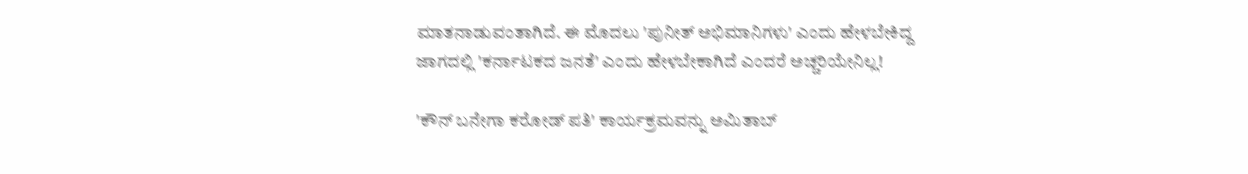ಮಾತನಾಡುವಂತಾಗಿದೆ. ಈ ಮೊದಲು 'ಪುನೀತ್ ಅಭಿಮಾನಿಗಳು' ಎಂದು ಹೇಳಬೇಕಿದ್ದ ಜಾಗದಲ್ಲಿ 'ಕರ್ನಾಟಕದ ಜನತೆ' ಎಂದು ಹೇಳಬೇಕಾಗಿದೆ ಎಂದರೆ ಅಚ್ಚರಿಯೇನಿಲ್ಲ!

'ಕೌನ್ ಬನೇಗಾ ಕರೋಡ್ ಪತಿ' ಕಾರ್ಯಕ್ರಮವನ್ನು ಅಮಿತಾಬ್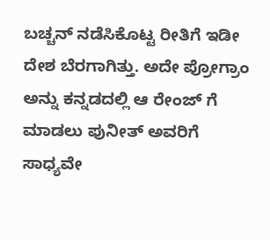ಬಚ್ಚನ್ ನಡೆಸಿಕೊಟ್ಟ ರೀತಿಗೆ ಇಡೀ ದೇಶ ಬೆರಗಾಗಿತ್ತು. ಅದೇ ಪ್ರೋಗ್ರಾಂ ಅನ್ನು ಕನ್ನಡದಲ್ಲಿ ಆ ರೇಂಜ್ ಗೆ ಮಾಡಲು ಪುನೀತ್ ಅವರಿಗೆ ಸಾಧ್ಯವೇ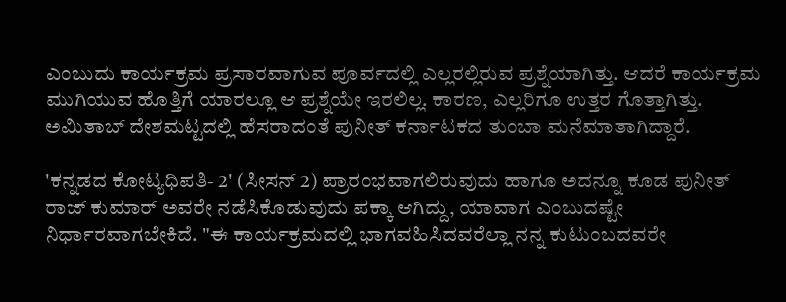ಎಂಬುದು ಕಾರ್ಯಕ್ರಮ ಪ್ರಸಾರವಾಗುವ ಪೂರ್ವದಲ್ಲಿ ಎಲ್ಲರಲ್ಲಿರುವ ಪ್ರಶ್ನೆಯಾಗಿತ್ತು. ಆದರೆ ಕಾರ್ಯಕ್ರಮ ಮುಗಿಯುವ ಹೊತ್ತಿಗೆ ಯಾರಲ್ಲೂ ಆ ಪ್ರಶ್ನೆಯೇ ಇರಲಿಲ್ಲ. ಕಾರಣ, ಎಲ್ಲರಿಗೂ ಉತ್ತರ ಗೊತ್ತಾಗಿತ್ತು. ಅಮಿತಾಬ್ ದೇಶಮಟ್ಟದಲ್ಲಿ ಹೆಸರಾದಂತೆ ಪುನೀತ್ ಕರ್ನಾಟಕದ ತುಂಬಾ ಮನೆಮಾತಾಗಿದ್ದಾರೆ.

'ಕನ್ನಡದ ಕೋಟ್ಯಧಿಪತಿ- 2' (ಸೀಸನ್ 2) ಪ್ರಾರಂಭವಾಗಲಿರುವುದು ಹಾಗೂ ಅದನ್ನೂ ಕೂಡ ಪುನೀತ್ ರಾಜ್ ಕುಮಾರ್ ಅವರೇ ನಡೆಸಿಕೊಡುವುದು ಪಕ್ಕಾ ಆಗಿದ್ದು, ಯಾವಾಗ ಎಂಬುದಷ್ಟೇ ನಿರ್ಧಾರವಾಗಬೇಕಿದೆ. "ಈ ಕಾರ್ಯಕ್ರಮದಲ್ಲಿ ಭಾಗವಹಿಸಿದವರೆಲ್ಲಾ ನನ್ನ ಕುಟುಂಬದವರೇ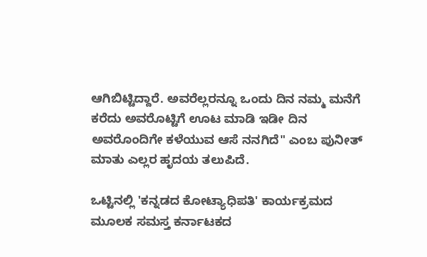ಆಗಿಬಿಟ್ಟಿದ್ದಾರೆ. ಅವರೆಲ್ಲರನ್ನೂ ಒಂದು ದಿನ ನಮ್ಮ ಮನೆಗೆ ಕರೆದು ಅವರೊಟ್ಟಿಗೆ ಊಟ ಮಾಡಿ ಇಡೀ ದಿನ ಅವರೊಂದಿಗೇ ಕಳೆಯುವ ಆಸೆ ನನಗಿದೆ" ಎಂಬ ಪುನೀತ್ ಮಾತು ಎಲ್ಲರ ಹೃದಯ ತಲುಪಿದೆ.

ಒಟ್ಟಿನಲ್ಲಿ 'ಕನ್ನಡದ ಕೋಟ್ಯಾಧಿಪತಿ' ಕಾರ್ಯಕ್ರಮದ ಮೂಲಕ ಸಮಸ್ತ ಕರ್ನಾಟಕದ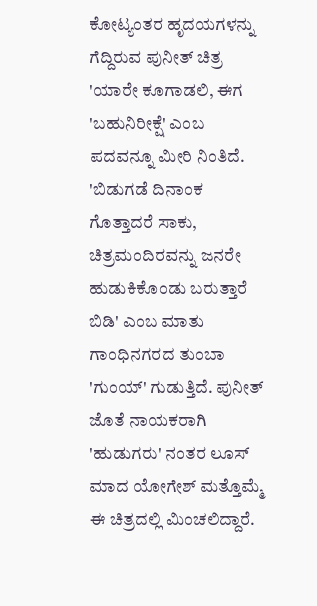ಕೋಟ್ಯಂತರ ಹೃದಯಗಳನ್ನು ಗೆದ್ದಿರುವ ಪುನೀತ್ ಚಿತ್ರ 'ಯಾರೇ ಕೂಗಾಡಲಿ, ಈಗ 'ಬಹುನಿರೀಕ್ಷೆ' ಎಂಬ ಪದವನ್ನೂ ಮೀರಿ ನಿಂತಿದೆ. 'ಬಿಡುಗಡೆ ದಿನಾಂಕ ಗೊತ್ತಾದರೆ ಸಾಕು, ಚಿತ್ರಮಂದಿರವನ್ನು ಜನರೇ ಹುಡುಕಿಕೊಂಡು ಬರುತ್ತಾರೆ ಬಿಡಿ' ಎಂಬ ಮಾತು ಗಾಂಧಿನಗರದ ತುಂಬಾ 'ಗುಂಯ್' ಗುಡುತ್ತಿದೆ. ಪುನೀತ್ ಜೊತೆ ನಾಯಕರಾಗಿ 'ಹುಡುಗರು' ನಂತರ ಲೂಸ್ ಮಾದ ಯೋಗೇಶ್ ಮತ್ತೊಮ್ಮೆ ಈ ಚಿತ್ರದಲ್ಲಿ ಮಿಂಚಲಿದ್ದಾರೆ.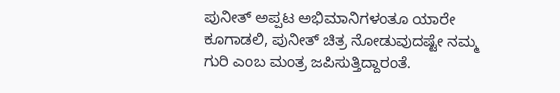ಪುನೀತ್ ಅಪ್ಪಟ ಅಭಿಮಾನಿಗಳಂತೂ ಯಾರೇ ಕೂಗಾಡಲಿ, ಪುನೀತ್ ಚಿತ್ರ ನೋಡುವುದಷ್ಟೇ ನಮ್ಮ ಗುರಿ ಎಂಬ ಮಂತ್ರ ಜಪಿಸುತ್ತಿದ್ದಾರಂತೆ.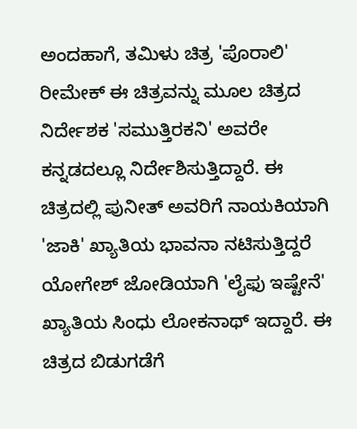ಅಂದಹಾಗೆ, ತಮಿಳು ಚಿತ್ರ 'ಪೊರಾಲಿ' ರೀಮೇಕ್ ಈ ಚಿತ್ರವನ್ನು ಮೂಲ ಚಿತ್ರದ ನಿರ್ದೇಶಕ 'ಸಮುತ್ತಿರಕನಿ' ಅವರೇ ಕನ್ನಡದಲ್ಲೂ ನಿರ್ದೇಶಿಸುತ್ತಿದ್ದಾರೆ. ಈ ಚಿತ್ರದಲ್ಲಿ ಪುನೀತ್ ಅವರಿಗೆ ನಾಯಕಿಯಾಗಿ 'ಜಾಕಿ' ಖ್ಯಾತಿಯ ಭಾವನಾ ನಟಿಸುತ್ತಿದ್ದರೆ ಯೋಗೇಶ್ ಜೋಡಿಯಾಗಿ 'ಲೈಫು ಇಷ್ಟೇನೆ' ಖ್ಯಾತಿಯ ಸಿಂಧು ಲೋಕನಾಥ್ ಇದ್ದಾರೆ. ಈ ಚಿತ್ರದ ಬಿಡುಗಡೆಗೆ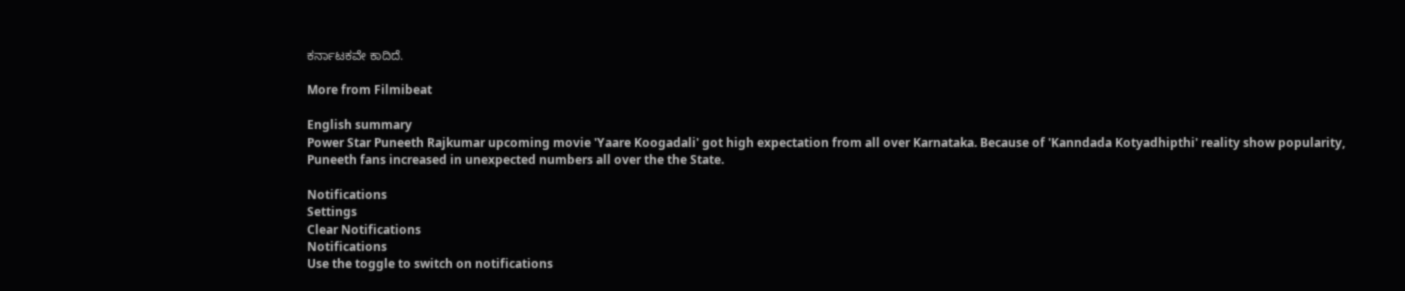ಕರ್ನಾಟಕವೇ ಕಾದಿದೆ.

More from Filmibeat

English summary
Power Star Puneeth Rajkumar upcoming movie 'Yaare Koogadali' got high expectation from all over Karnataka. Because of 'Kanndada Kotyadhipthi' reality show popularity, Puneeth fans increased in unexpected numbers all over the the State.

Notifications
Settings
Clear Notifications
Notifications
Use the toggle to switch on notifications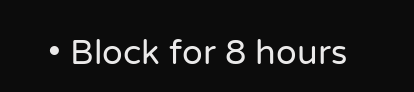• Block for 8 hours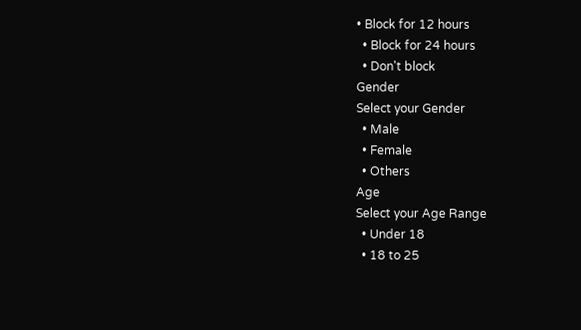• Block for 12 hours
  • Block for 24 hours
  • Don't block
Gender
Select your Gender
  • Male
  • Female
  • Others
Age
Select your Age Range
  • Under 18
  • 18 to 25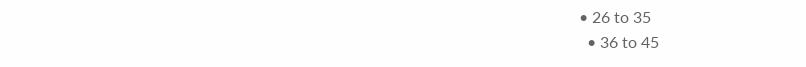• 26 to 35
  • 36 to 45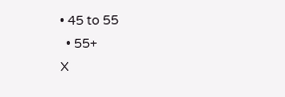• 45 to 55
  • 55+
X